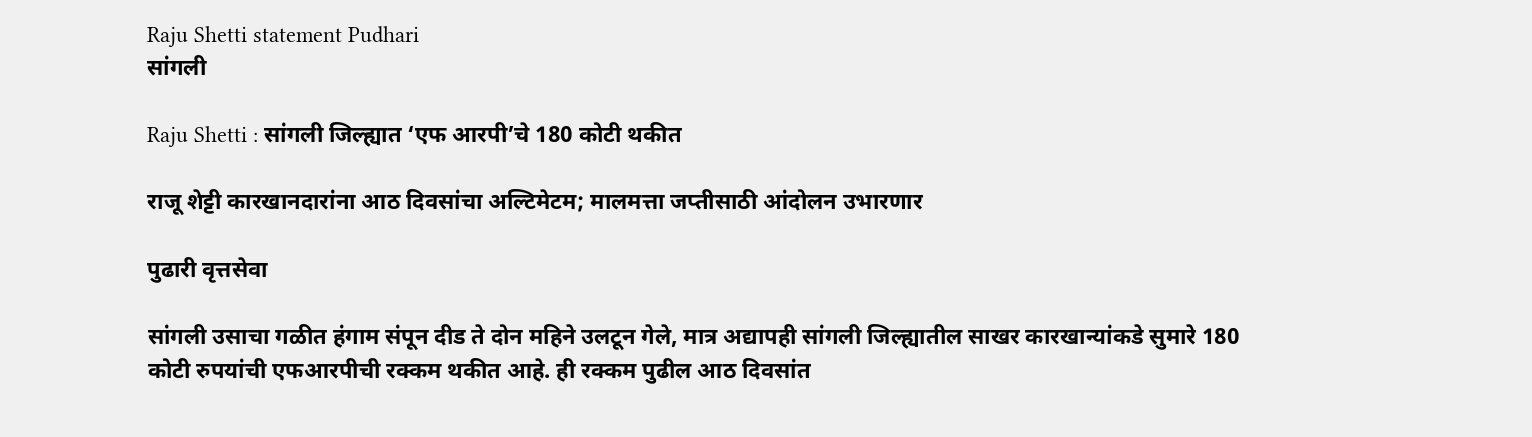Raju Shetti statement Pudhari
सांगली

Raju Shetti : सांगली जिल्ह्यात ‌‘एफ आरपी‌’चे 180 कोटी थकीत

राजू शेट्टी कारखानदारांना आठ दिवसांचा अल्टिमेटम; मालमत्ता जप्तीसाठी आंदोलन उभारणार

पुढारी वृत्तसेवा

सांगली उसाचा गळीत हंगाम संपून दीड ते दोन महिने उलटून गेले, मात्र अद्यापही सांगली जिल्ह्यातील साखर कारखान्यांकडे सुमारे 180 कोटी रुपयांची एफआरपीची रक्कम थकीत आहे. ही रक्कम पुढील आठ दिवसांत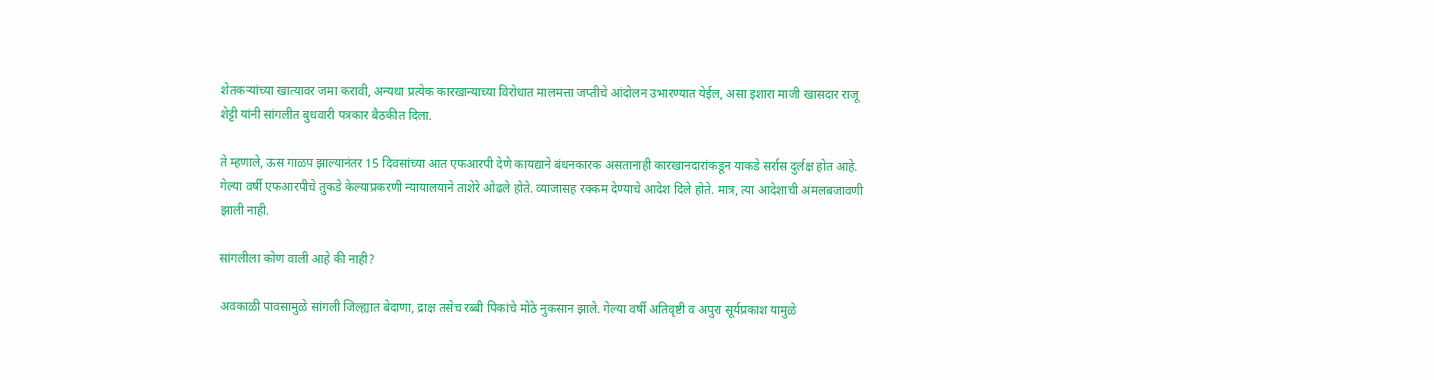शेतकऱ्यांच्या खात्यावर जमा करावी, अन्यथा प्रत्येक कारखान्याच्या विरोधात मालमत्ता जप्तीचे आंदोलन उभारण्यात येईल, असा इशारा माजी खासदार राजू शेट्टी यांनी सांगलीत बुधवारी पत्रकार बैठकीत दिला.

ते म्हणाले, ऊस गाळप झाल्यानंतर 15 दिवसांच्या आत एफआरपी देणे कायद्याने बंधनकारक असतानाही कारखानदारांकडून याकडे सर्रास दुर्लक्ष होत आहे. गेल्या वर्षी एफआरपीचे तुकडे केल्याप्रकरणी न्यायालयाने ताशेरे ओढले होते. व्याजासह रक्कम देण्याचे आदेश दिले होते. मात्र, त्या आदेशाची अंमलबजावणी झाली नाही.

सांगलीला कोण वाली आहे की नाही?

अवकाळी पावसामुळे सांगली जिल्ह्यात बेदाणा, द्राक्ष तसेच रब्बी पिकांचे मोठे नुकसान झाले. गेल्या वर्षी अतिवृष्टी व अपुरा सूर्यप्रकाश यामुळे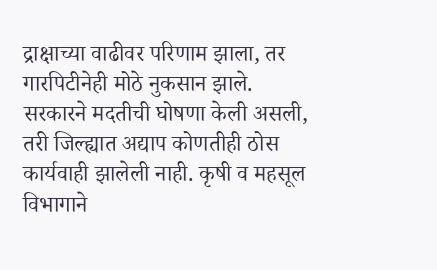द्राक्षाच्या वाढीवर परिणाम झाला, तर गारपिटीनेही मोठे नुकसान झाले. सरकारने मदतीची घोषणा केली असली, तरी जिल्ह्यात अद्याप कोणतीही ठोस कार्यवाही झालेली नाही. कृषी व महसूल विभागाने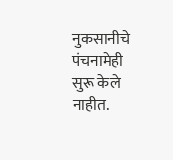नुकसानीचे पंचनामेही सुरू केले नाहीत.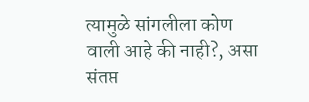त्यामुळे सांगलीला कोण वाली आहे की नाही?, असा संतप्त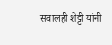सवालही शेट्टी यांनी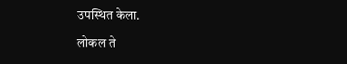उपस्थित केला.

लोकल ते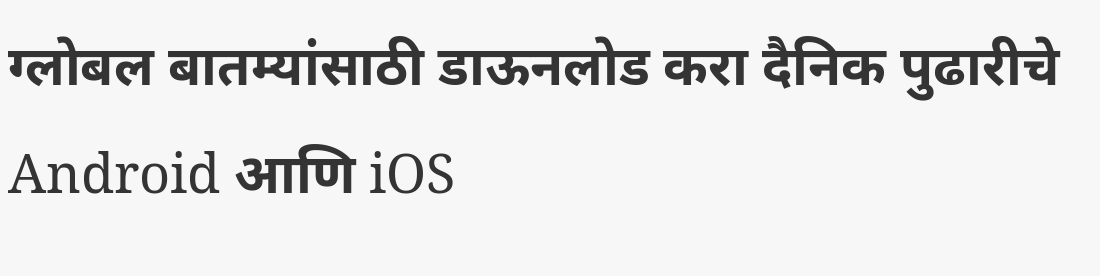ग्लोबल बातम्यांसाठी डाऊनलोड करा दैनिक पुढारीचे Android आणि iOS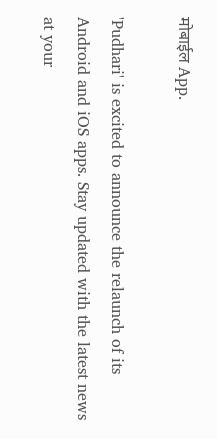मोबाईल App.

'Pudhari' is excited to announce the relaunch of its Android and iOS apps. Stay updated with the latest news at your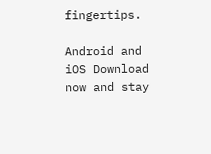fingertips.

Android and iOS Download now and stay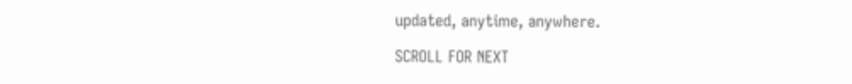updated, anytime, anywhere.

SCROLL FOR NEXT